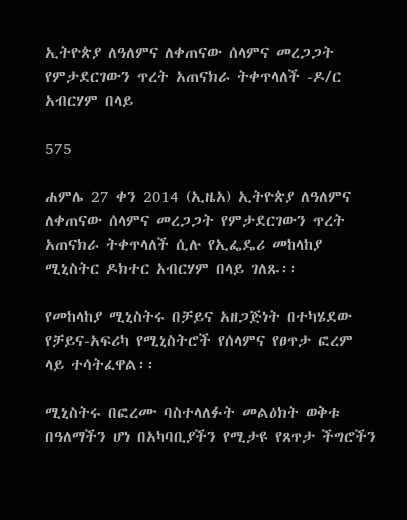ኢትዮጵያ ለዓለምና ለቀጠናው ሰላምና መረጋጋት የምታደርገውን ጥረት አጠናክራ ትቀጥላለች -ዶ/ር አብርሃም በላይ

575

ሐምሌ 27 ቀን 2014 (ኢዜአ) ኢትዮጵያ ለዓለምና ለቀጠናው ሰላምና መረጋጋት የምታደርገውን ጥረት አጠናክራ ትቀጥላለች ሲሉ የኢፌዴሪ መከላከያ ሚኒስትር ዶክተር አብርሃም በላይ ገለጹ፡፡

የመከላከያ ሚኒስትሩ በቻይና አዘጋጅነት በተካሄደው የቻይና-አፍሪካ የሚኒስትሮች የሰላምና የፀጥታ ፎረም ላይ ተሳትፈዋል፡፡

ሚኒስትሩ በፎረሙ ባስተላለፉት መልዕክት ወቅቱ በዓለማችን ሆነ በአካባቢያችን የሚታዩ የጸጥታ ችግሮችን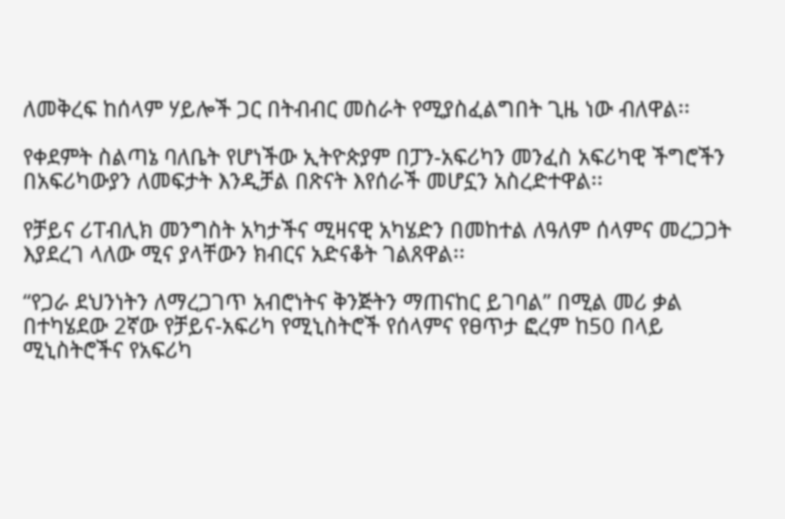ለመቅረፍ ከሰላም ሃይሎች ጋር በትብብር መስራት የሚያስፈልግበት ጊዜ ነው ብለዋል፡፡

የቀደምት ስልጣኔ ባለቤት የሆነችው ኢትዮጵያም በፓን-አፍሪካን መንፈስ አፍሪካዊ ችግሮችን በአፍሪካውያን ለመፍታት እንዲቻል በጽናት እየሰራች መሆኗን አስረድተዋል፡፡

የቻይና ሪፐብሊክ መንግስት አካታችና ሚዛናዊ አካሄድን በመከተል ለዓለም ሰላምና መረጋጋት እያደረገ ላለው ሚና ያላቸውን ክብርና አድናቆት ገልጸዋል፡፡

“የጋራ ደህንነትን ለማረጋገጥ አብሮነትና ቅንጅትን ማጠናከር ይገባል” በሚል መሪ ቃል በተካሄደው 2ኛው የቻይና-አፍሪካ የሚኒስትሮች የሰላምና የፀጥታ ፎረም ከ50 በላይ ሚኒስትሮችና የአፍሪካ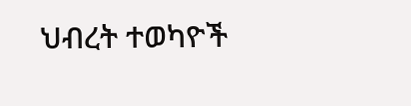ህብረት ተወካዮች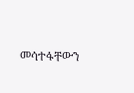መሳተፋቸውን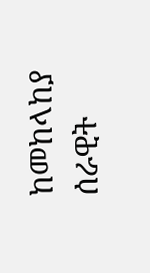ከመከላከያ ሰራዊት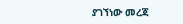ያገኘነው መረጃ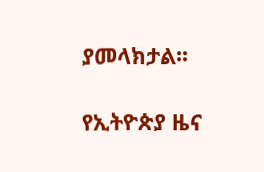ያመላክታል፡፡

የኢትዮጵያ ዜና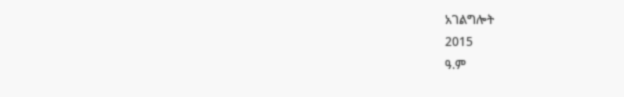አገልግሎት
2015
ዓ.ም